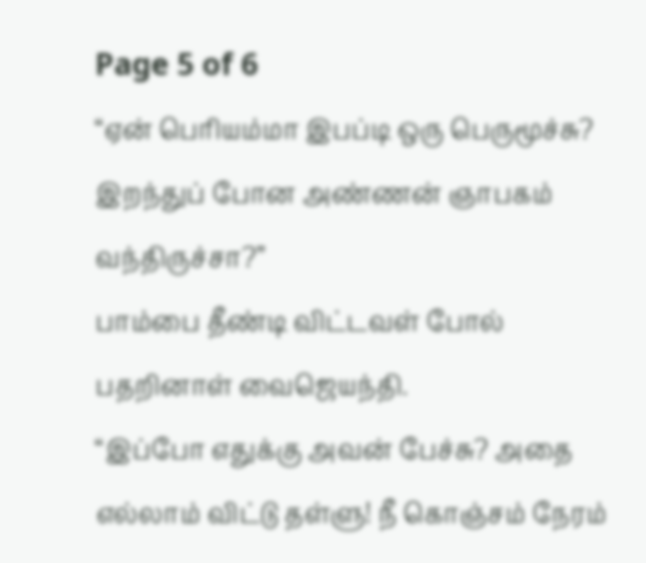Page 5 of 6
“ஏன் பெரியம்மா இபப்டி ஒரு பெருமூச்சு? இறந்துப் போன அண்ணன் ஞாபகம் வந்திருச்சா?”
பாம்பை தீண்டி விட்டவள் போல் பதறினாள் வைஜெயந்தி.
“இப்போ எதுக்கு அவன் பேச்சு? அதை எல்லாம் விட்டு தள்ளு! நீ கொஞ்சம் நேரம்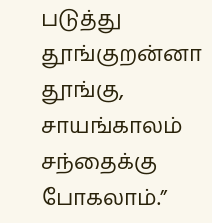படுத்து தூங்குறன்னா தூங்கு, சாயங்காலம் சந்தைக்கு போகலாம்.”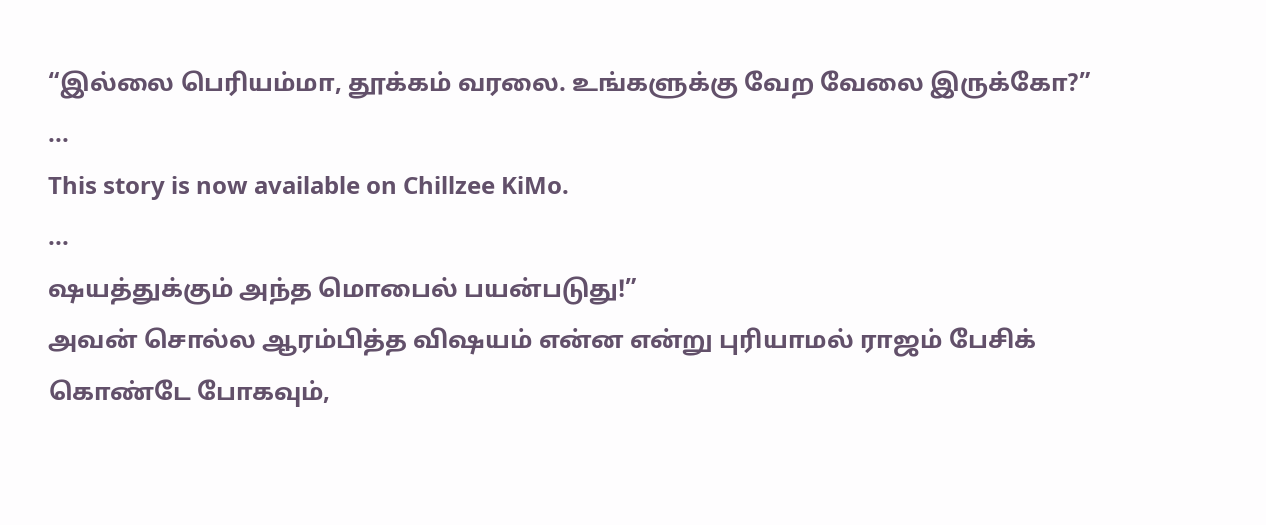“இல்லை பெரியம்மா, தூக்கம் வரலை. உங்களுக்கு வேற வேலை இருக்கோ?”
...
This story is now available on Chillzee KiMo.
...
ஷயத்துக்கும் அந்த மொபைல் பயன்படுது!”
அவன் சொல்ல ஆரம்பித்த விஷயம் என்ன என்று புரியாமல் ராஜம் பேசிக் கொண்டே போகவும்,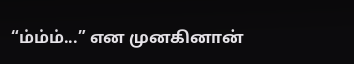“ம்ம்ம்...” என முனகினான்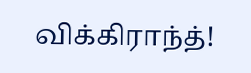விக்கிராந்த்!